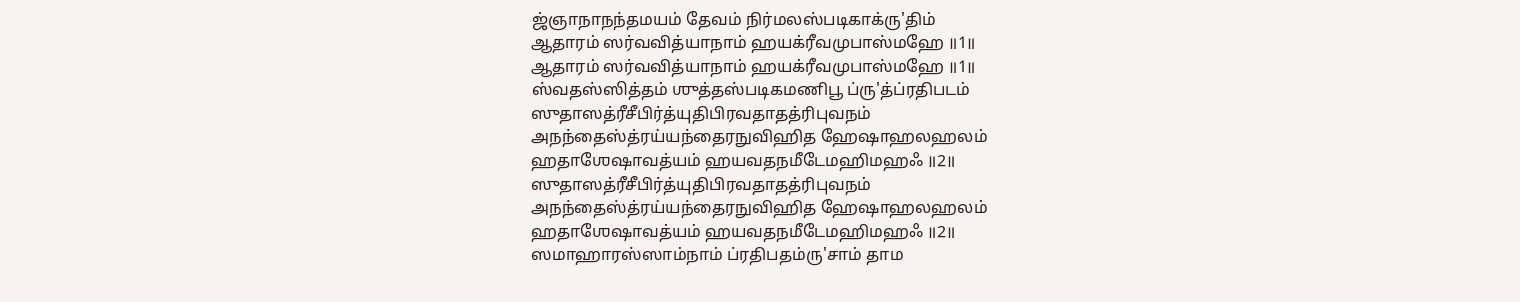ஜ்ஞாநாநந்தமயம் தேவம் நிர்மலஸ்படிகாக்ரு'திம்
ஆதாரம் ஸர்வவித்யாநாம் ஹயக்ரீவமுபாஸ்மஹே ॥1॥
ஆதாரம் ஸர்வவித்யாநாம் ஹயக்ரீவமுபாஸ்மஹே ॥1॥
ஸ்வதஸ்ஸித்தம் ஶுத்தஸ்படிகமணிபூ ப்ரு'த்ப்ரதிபடம்
ஸுதாஸத்ரீசீபிர்த்யுதிபிரவதாதத்ரிபுவநம்
அநந்தைஸ்த்ரய்யந்தைரநுவிஹித ஹேஷாஹலஹலம்
ஹதாஶேஷாவத்யம் ஹயவதநமீடேமஹிமஹஃ ॥2॥
ஸுதாஸத்ரீசீபிர்த்யுதிபிரவதாதத்ரிபுவநம்
அநந்தைஸ்த்ரய்யந்தைரநுவிஹித ஹேஷாஹலஹலம்
ஹதாஶேஷாவத்யம் ஹயவதநமீடேமஹிமஹஃ ॥2॥
ஸமாஹாரஸ்ஸாம்நாம் ப்ரதிபதம்ரு'சாம் தாம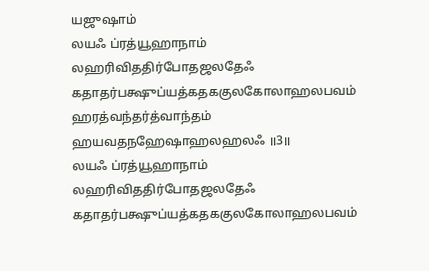யஜுஷாம்
லயஃ ப்ரத்யூஹாநாம் லஹரிவிததிர்போதஜலதேஃ
கதாதர்பக்ஷுப்யத்கதககுலகோலாஹலபவம்
ஹரத்வந்தர்த்வாந்தம் ஹயவதநஹேஷாஹலஹலஃ ॥3॥
லயஃ ப்ரத்யூஹாநாம் லஹரிவிததிர்போதஜலதேஃ
கதாதர்பக்ஷுப்யத்கதககுலகோலாஹலபவம்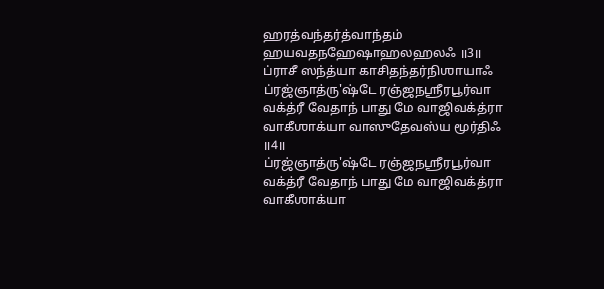ஹரத்வந்தர்த்வாந்தம் ஹயவதநஹேஷாஹலஹலஃ ॥3॥
ப்ராசீ ஸந்த்யா காசிதந்தர்நிஶாயாஃ
ப்ரஜ்ஞாத்ரு'ஷ்டே ரஞ்ஜநஶ்ரீரபூர்வா
வக்த்ரீ வேதாந் பாது மே வாஜிவக்த்ரா
வாகீஶாக்யா வாஸுதேவஸ்ய மூர்திஃ ॥4॥
ப்ரஜ்ஞாத்ரு'ஷ்டே ரஞ்ஜநஶ்ரீரபூர்வா
வக்த்ரீ வேதாந் பாது மே வாஜிவக்த்ரா
வாகீஶாக்யா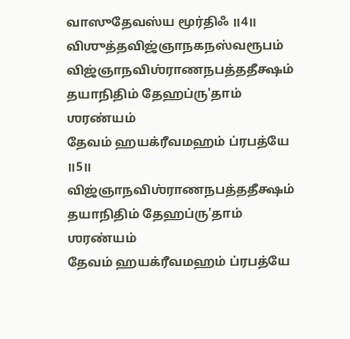வாஸுதேவஸ்ய மூர்திஃ ॥4॥
விஶுத்தவிஜ்ஞாநகநஸ்வரூபம்
விஜ்ஞாநவிஶ்ராணநபத்ததீக்ஷம்
தயாநிதிம் தேஹப்ரு'தாம் ஶரண்யம்
தேவம் ஹயக்ரீவமஹம் ப்ரபத்யே ॥5॥
விஜ்ஞாநவிஶ்ராணநபத்ததீக்ஷம்
தயாநிதிம் தேஹப்ரு'தாம் ஶரண்யம்
தேவம் ஹயக்ரீவமஹம் ப்ரபத்யே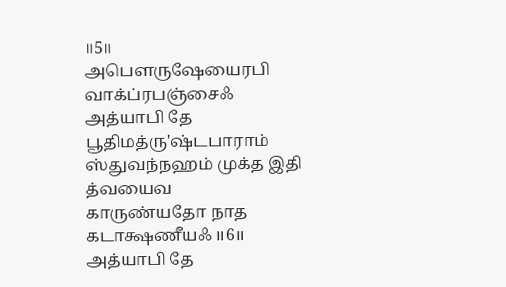॥5॥
அபௌருஷேயைரபி வாக்ப்ரபஞ்சைஃ
அத்யாபி தே பூதிமத்ரு'ஷ்டபாராம்
ஸ்துவந்நஹம் முக்த இதி த்வயைவ
காருண்யதோ நாத கடாக்ஷணீயஃ ॥6॥
அத்யாபி தே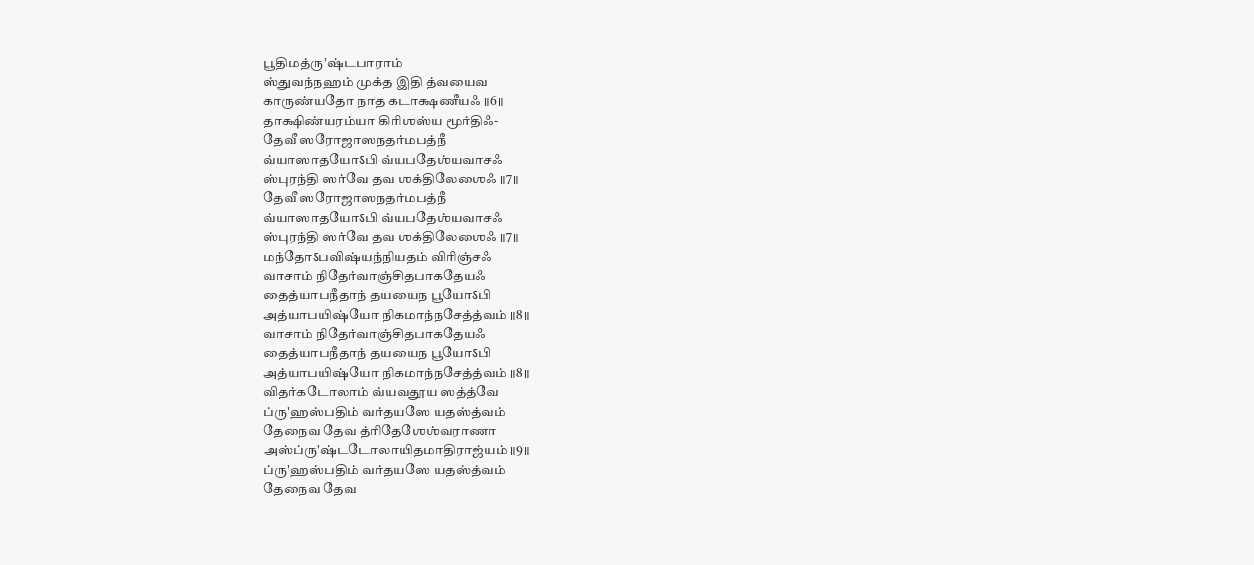பூதிமத்ரு'ஷ்டபாராம்
ஸ்துவந்நஹம் முக்த இதி த்வயைவ
காருண்யதோ நாத கடாக்ஷணீயஃ ॥6॥
தாக்ஷிண்யரம்யா கிரிஶஸ்ய மூர்திஃ-
தேவீ ஸரோஜாஸநதர்மபத்நீ
வ்யாஸாதயோऽபி வ்யபதேஶ்யவாசஃ
ஸ்புரந்தி ஸர்வே தவ ஶக்திலேஶைஃ ॥7॥
தேவீ ஸரோஜாஸநதர்மபத்நீ
வ்யாஸாதயோऽபி வ்யபதேஶ்யவாசஃ
ஸ்புரந்தி ஸர்வே தவ ஶக்திலேஶைஃ ॥7॥
மந்தோऽபவிஷ்யந்நியதம் விரிஞ்சஃ
வாசாம் நிதேர்வாஞ்சிதபாகதேயஃ
தைத்யாபநீதாந் தயயைந பூயோऽபி
அத்யாபயிஷ்யோ நிகமாந்நசேத்த்வம் ॥8॥
வாசாம் நிதேர்வாஞ்சிதபாகதேயஃ
தைத்யாபநீதாந் தயயைந பூயோऽபி
அத்யாபயிஷ்யோ நிகமாந்நசேத்த்வம் ॥8॥
விதர்கடோலாம் வ்யவதூய ஸத்த்வே
ப்ரு'ஹஸ்பதிம் வர்தயஸே யதஸ்த்வம்
தேநைவ தேவ த்ரிதேஶேஶ்வராணா
அஸ்ப்ரு'ஷ்டடோலாயிதமாதிராஜ்யம் ॥9॥
ப்ரு'ஹஸ்பதிம் வர்தயஸே யதஸ்த்வம்
தேநைவ தேவ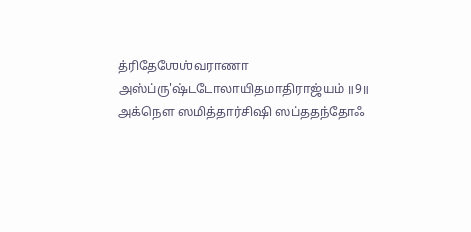த்ரிதேஶேஶ்வராணா
அஸ்ப்ரு'ஷ்டடோலாயிதமாதிராஜ்யம் ॥9॥
அக்நௌ ஸமித்தார்சிஷி ஸப்ததந்தோஃ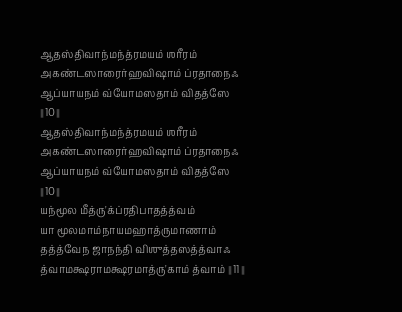ஆதஸ்திவாந்மந்த்ரமயம் ஶரீரம்
அகண்டஸாரைர்ஹவிஷாம் ப்ரதாநைஃ
ஆப்யாயநம் வ்யோமஸதாம் விதத்ஸே ॥10॥
ஆதஸ்திவாந்மந்த்ரமயம் ஶரீரம்
அகண்டஸாரைர்ஹவிஷாம் ப்ரதாநைஃ
ஆப்யாயநம் வ்யோமஸதாம் விதத்ஸே ॥10॥
யந்மூல மீத்ரு'க்ப்ரதிபாதத்த்வம்
யா மூலமாம்நாயமஹாத்ருமாணாம்
தத்த்வேந ஜாநந்தி விஶுத்தஸத்த்வாஃ
த்வாமக்ஷராமக்ஷரமாத்ரு'காம் த்வாம் ॥11॥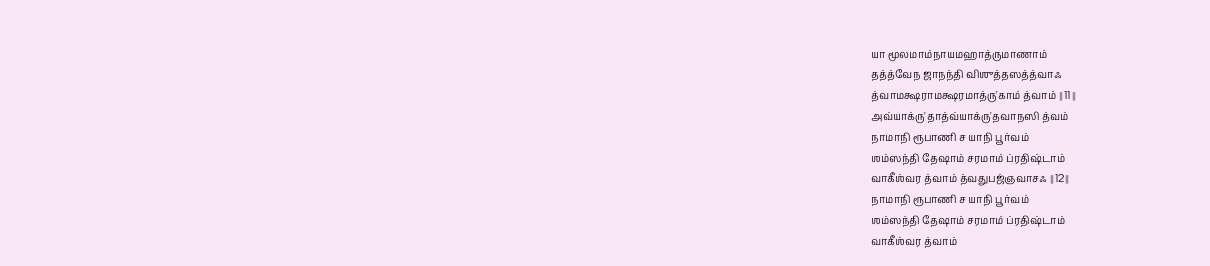யா மூலமாம்நாயமஹாத்ருமாணாம்
தத்த்வேந ஜாநந்தி விஶுத்தஸத்த்வாஃ
த்வாமக்ஷராமக்ஷரமாத்ரு'காம் த்வாம் ॥11॥
அவ்யாக்ரு'தாத்வ்யாக்ரு'தவாநஸி த்வம்
நாமாநி ரூபாணி ச யாநி பூர்வம்
ஶம்ஸந்தி தேஷாம் சரமாம் ப்ரதிஷ்டாம்
வாகீஶ்வர த்வாம் த்வதுபஜ்ஞவாசஃ ॥12॥
நாமாநி ரூபாணி ச யாநி பூர்வம்
ஶம்ஸந்தி தேஷாம் சரமாம் ப்ரதிஷ்டாம்
வாகீஶ்வர த்வாம்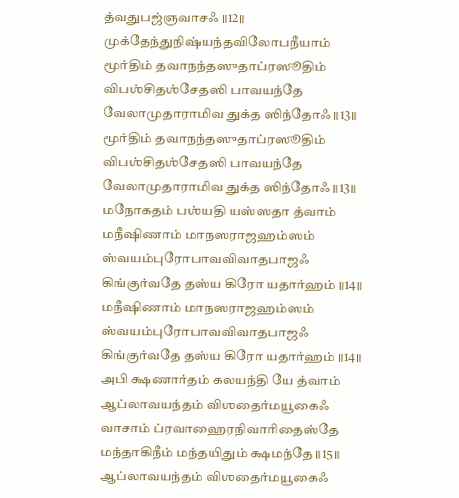த்வதுபஜ்ஞவாசஃ ॥12॥
முக்தேந்துநிஷ்யந்தவிலோபநீயாம்
மூர்திம் தவாநந்தஸுதாப்ரஸூதிம்
விபஶ்சிதஶ்சேதஸி பாவயந்தே
வேலாமுதாராமிவ துக்த ஸிந்தோஃ ॥13॥
மூர்திம் தவாநந்தஸுதாப்ரஸூதிம்
விபஶ்சிதஶ்சேதஸி பாவயந்தே
வேலாமுதாராமிவ துக்த ஸிந்தோஃ ॥13॥
மநோகதம் பஶ்யதி யஸ்ஸதா த்வாம்
மநீஷிணாம் மாநஸராஜஹம்ஸம்
ஸ்வயம்புரோபாவவிவாதபாஜஃ
கிங்குர்வதே தஸ்ய கிரோ யதார்ஹம் ॥14॥
மநீஷிணாம் மாநஸராஜஹம்ஸம்
ஸ்வயம்புரோபாவவிவாதபாஜஃ
கிங்குர்வதே தஸ்ய கிரோ யதார்ஹம் ॥14॥
அபி க்ஷணார்தம் கலயந்தி யே த்வாம்
ஆப்லாவயந்தம் விஶதைர்மயூகைஃ
வாசாம் ப்ரவாஹைரநிவாரிதைஸ்தே
மந்தாகிநீம் மந்தயிதும் க்ஷமந்தே ॥15॥
ஆப்லாவயந்தம் விஶதைர்மயூகைஃ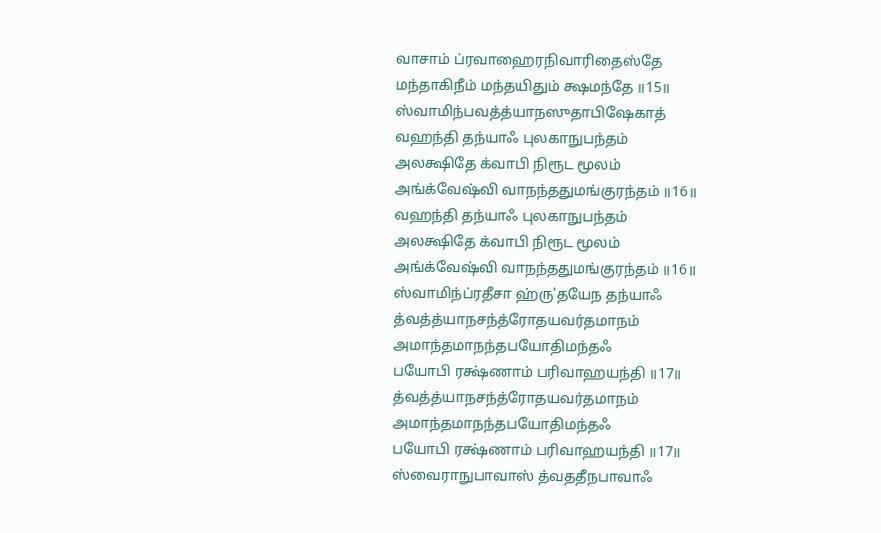வாசாம் ப்ரவாஹைரநிவாரிதைஸ்தே
மந்தாகிநீம் மந்தயிதும் க்ஷமந்தே ॥15॥
ஸ்வாமிந்பவத்த்யாநஸுதாபிஷேகாத்
வஹந்தி தந்யாஃ புலகாநுபந்தம்
அலக்ஷிதே க்வாபி நிரூட மூலம்
அங்க்வேஷ்வி வாநந்ததுமங்குரந்தம் ॥16॥
வஹந்தி தந்யாஃ புலகாநுபந்தம்
அலக்ஷிதே க்வாபி நிரூட மூலம்
அங்க்வேஷ்வி வாநந்ததுமங்குரந்தம் ॥16॥
ஸ்வாமிந்ப்ரதீசா ஹ்ரு'தயேந தந்யாஃ
த்வத்த்யாநசந்த்ரோதயவர்தமாநம்
அமாந்தமாநந்தபயோதிமந்தஃ
பயோபி ரக்ஷ்ணாம் பரிவாஹயந்தி ॥17॥
த்வத்த்யாநசந்த்ரோதயவர்தமாநம்
அமாந்தமாநந்தபயோதிமந்தஃ
பயோபி ரக்ஷ்ணாம் பரிவாஹயந்தி ॥17॥
ஸ்வைராநுபாவாஸ் த்வததீநபாவாஃ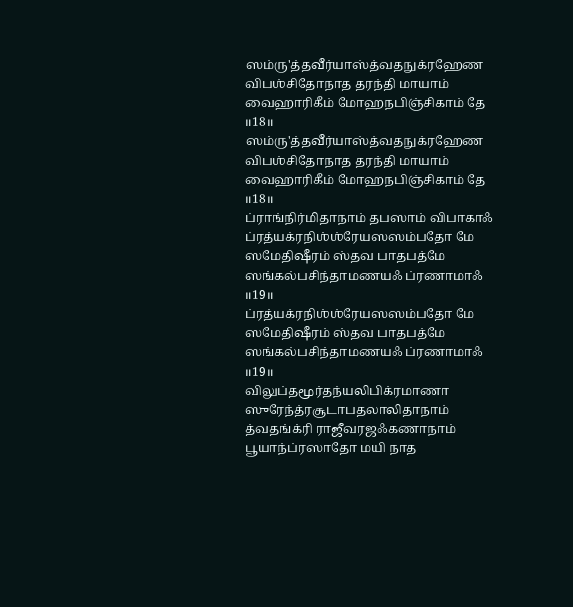ஸம்ரு'த்தவீர்யாஸ்த்வதநுக்ரஹேண
விபஶ்சிதோநாத தரந்தி மாயாம்
வைஹாரிகீம் மோஹநபிஞ்சிகாம் தே ॥18॥
ஸம்ரு'த்தவீர்யாஸ்த்வதநுக்ரஹேண
விபஶ்சிதோநாத தரந்தி மாயாம்
வைஹாரிகீம் மோஹநபிஞ்சிகாம் தே ॥18॥
ப்ராங்நிர்மிதாநாம் தபஸாம் விபாகாஃ
ப்ரத்யக்ரநிஶ்ஶ்ரேயஸஸம்பதோ மே
ஸமேதிஷீரம் ஸ்தவ பாதபத்மே
ஸங்கல்பசிந்தாமணயஃ ப்ரணாமாஃ ॥19॥
ப்ரத்யக்ரநிஶ்ஶ்ரேயஸஸம்பதோ மே
ஸமேதிஷீரம் ஸ்தவ பாதபத்மே
ஸங்கல்பசிந்தாமணயஃ ப்ரணாமாஃ ॥19॥
விலுப்தமூர்தந்யலிபிக்ரமாணா
ஸுரேந்த்ரசூடாபதலாலிதாநாம்
த்வதங்க்ரி ராஜீவரஜஃகணாநாம்
பூயாந்ப்ரஸாதோ மயி நாத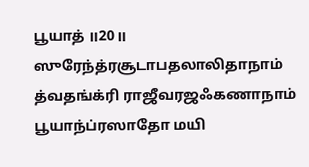பூயாத் ॥20॥
ஸுரேந்த்ரசூடாபதலாலிதாநாம்
த்வதங்க்ரி ராஜீவரஜஃகணாநாம்
பூயாந்ப்ரஸாதோ மயி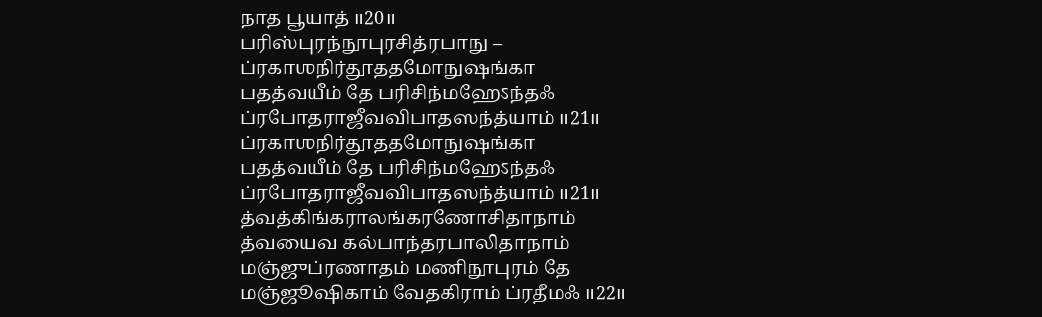நாத பூயாத் ॥20॥
பரிஸ்புரந்நூபுரசித்ரபாநு –
ப்ரகாஶநிர்தூததமோநுஷங்கா
பதத்வயீம் தே பரிசிந்மஹேऽந்தஃ
ப்ரபோதராஜீவவிபாதஸந்த்யாம் ॥21॥
ப்ரகாஶநிர்தூததமோநுஷங்கா
பதத்வயீம் தே பரிசிந்மஹேऽந்தஃ
ப்ரபோதராஜீவவிபாதஸந்த்யாம் ॥21॥
த்வத்கிங்கராலங்கரணோசிதாநாம்
த்வயைவ கல்பாந்தரபாலிதாநாம்
மஞ்ஜுப்ரணாதம் மணிநூபுரம் தே
மஞ்ஜூஷிகாம் வேதகிராம் ப்ரதீமஃ ॥22॥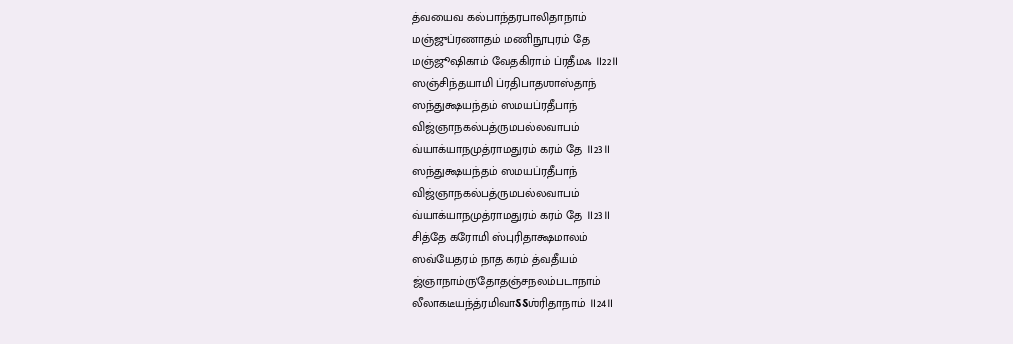த்வயைவ கல்பாந்தரபாலிதாநாம்
மஞ்ஜுப்ரணாதம் மணிநூபுரம் தே
மஞ்ஜூஷிகாம் வேதகிராம் ப்ரதீமஃ ॥22॥
ஸஞ்சிந்தயாமி ப்ரதிபாதஶாஸ்தாந்
ஸந்துக்ஷயந்தம் ஸமயப்ரதீபாந்
விஜ்ஞாநகல்பத்ருமபல்லவாபம்
வ்யாக்யாநமுத்ராமதுரம் கரம் தே ॥23॥
ஸந்துக்ஷயந்தம் ஸமயப்ரதீபாந்
விஜ்ஞாநகல்பத்ருமபல்லவாபம்
வ்யாக்யாநமுத்ராமதுரம் கரம் தே ॥23॥
சித்தே கரோமி ஸ்புரிதாக்ஷமாலம்
ஸவ்யேதரம் நாத கரம் த்வதீயம்
ஜ்ஞாநாம்ரு'தோதஞ்சநலம்படாநாம்
லீலாகடீயந்த்ரமிவாऽऽஶ்ரிதாநாம் ॥24॥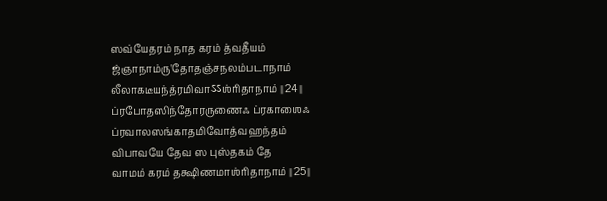ஸவ்யேதரம் நாத கரம் த்வதீயம்
ஜ்ஞாநாம்ரு'தோதஞ்சநலம்படாநாம்
லீலாகடீயந்த்ரமிவாऽऽஶ்ரிதாநாம் ॥24॥
ப்ரபோதஸிந்தோரருணைஃ ப்ரகாஶைஃ
ப்ரவாலஸங்காதமிவோத்வஹந்தம்
விபாவயே தேவ ஸ புஸ்தகம் தே
வாமம் கரம் தக்ஷிணமாஶ்ரிதாநாம் ॥25॥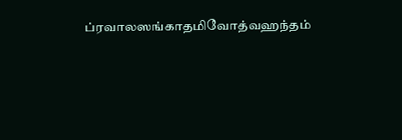ப்ரவாலஸங்காதமிவோத்வஹந்தம்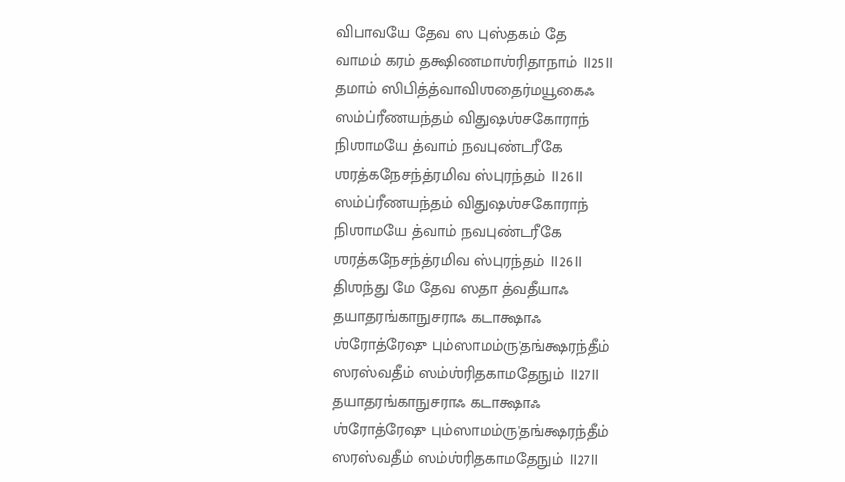விபாவயே தேவ ஸ புஸ்தகம் தே
வாமம் கரம் தக்ஷிணமாஶ்ரிதாநாம் ॥25॥
தமாம் ஸிபித்த்வாவிஶதைர்மயூகைஃ
ஸம்ப்ரீணயந்தம் விதுஷஶ்சகோராந்
நிஶாமயே த்வாம் நவபுண்டரீகே
ஶரத்கநேசந்த்ரமிவ ஸ்புரந்தம் ॥26॥
ஸம்ப்ரீணயந்தம் விதுஷஶ்சகோராந்
நிஶாமயே த்வாம் நவபுண்டரீகே
ஶரத்கநேசந்த்ரமிவ ஸ்புரந்தம் ॥26॥
திஶந்து மே தேவ ஸதா த்வதீயாஃ
தயாதரங்காநுசராஃ கடாக்ஷாஃ
ஶ்ரோத்ரேஷு பும்ஸாமம்ரு'தங்க்ஷரந்தீம்
ஸரஸ்வதீம் ஸம்ஶ்ரிதகாமதேநும் ॥27॥
தயாதரங்காநுசராஃ கடாக்ஷாஃ
ஶ்ரோத்ரேஷு பும்ஸாமம்ரு'தங்க்ஷரந்தீம்
ஸரஸ்வதீம் ஸம்ஶ்ரிதகாமதேநும் ॥27॥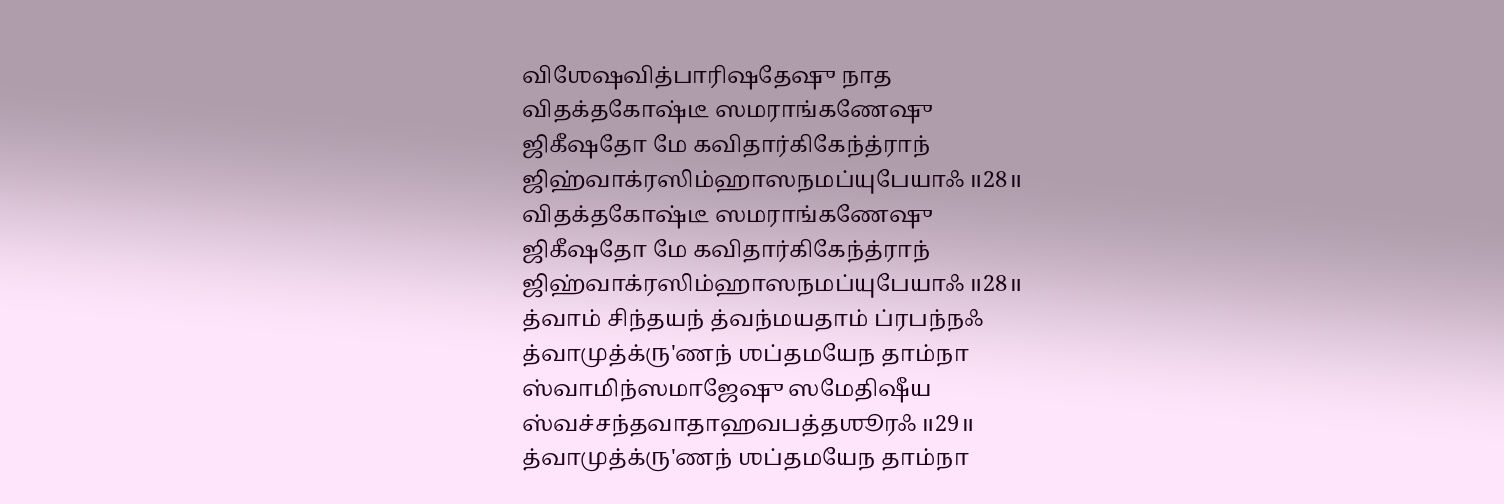விஶேஷவித்பாரிஷதேஷு நாத
விதக்தகோஷ்டீ ஸமராங்கணேஷு
ஜிகீஷதோ மே கவிதார்கிகேந்த்ராந்
ஜிஹ்வாக்ரஸிம்ஹாஸநமப்யுபேயாஃ ॥28॥
விதக்தகோஷ்டீ ஸமராங்கணேஷு
ஜிகீஷதோ மே கவிதார்கிகேந்த்ராந்
ஜிஹ்வாக்ரஸிம்ஹாஸநமப்யுபேயாஃ ॥28॥
த்வாம் சிந்தயந் த்வந்மயதாம் ப்ரபந்நஃ
த்வாமுத்க்ரு'ணந் ஶப்தமயேந தாம்நா
ஸ்வாமிந்ஸமாஜேஷு ஸமேதிஷீய
ஸ்வச்சந்தவாதாஹவபத்தஶூரஃ ॥29॥
த்வாமுத்க்ரு'ணந் ஶப்தமயேந தாம்நா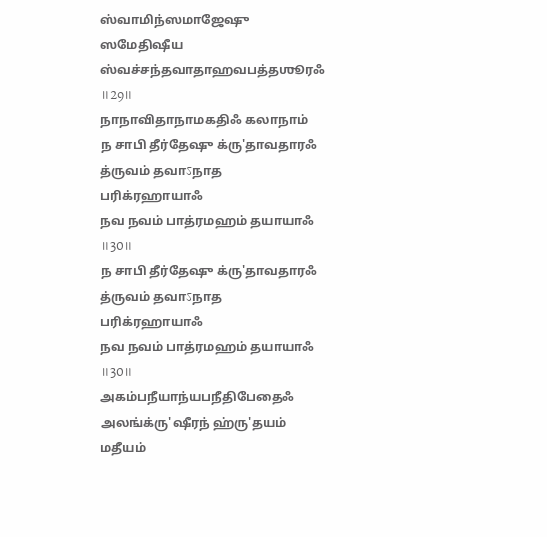ஸ்வாமிந்ஸமாஜேஷு ஸமேதிஷீய
ஸ்வச்சந்தவாதாஹவபத்தஶூரஃ ॥29॥
நாநாவிதாநாமகதிஃ கலாநாம்
ந சாபி தீர்தேஷு க்ரு'தாவதாரஃ
த்ருவம் தவாऽநாத பரிக்ரஹாயாஃ
நவ நவம் பாத்ரமஹம் தயாயாஃ ॥30॥
ந சாபி தீர்தேஷு க்ரு'தாவதாரஃ
த்ருவம் தவாऽநாத பரிக்ரஹாயாஃ
நவ நவம் பாத்ரமஹம் தயாயாஃ ॥30॥
அகம்பநீயாந்யபநீதிபேதைஃ
அலங்க்ரு'ஷீரந் ஹ்ரு'தயம் மதீயம்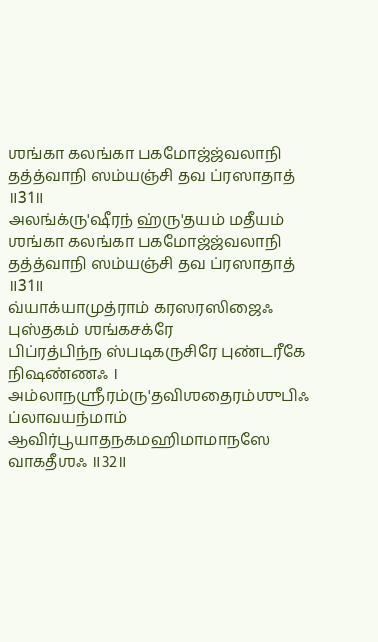ஶங்கா கலங்கா பகமோஜ்ஜ்வலாநி
தத்த்வாநி ஸம்யஞ்சி தவ ப்ரஸாதாத் ॥31॥
அலங்க்ரு'ஷீரந் ஹ்ரு'தயம் மதீயம்
ஶங்கா கலங்கா பகமோஜ்ஜ்வலாநி
தத்த்வாநி ஸம்யஞ்சி தவ ப்ரஸாதாத் ॥31॥
வ்யாக்யாமுத்ராம் கரஸரஸிஜைஃ புஸ்தகம் ஶங்கசக்ரே
பிப்ரத்பிந்ந ஸ்படிகருசிரே புண்டரீகே நிஷண்ணஃ ।
அம்லாநஶ்ரீரம்ரு'தவிஶதைரம்ஶுபிஃ ப்லாவயந்மாம்
ஆவிர்பூயாதநகமஹிமாமாநஸே வாகதீஶஃ ॥32॥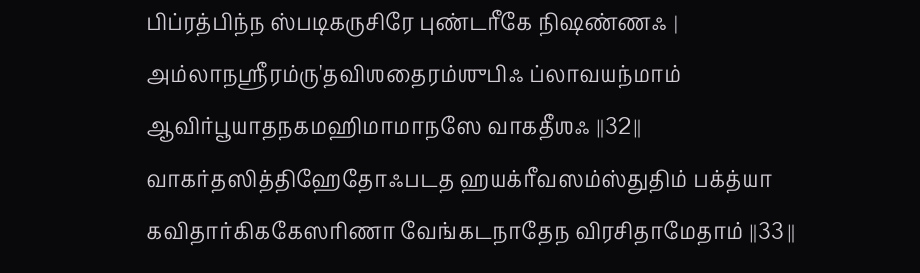பிப்ரத்பிந்ந ஸ்படிகருசிரே புண்டரீகே நிஷண்ணஃ ।
அம்லாநஶ்ரீரம்ரு'தவிஶதைரம்ஶுபிஃ ப்லாவயந்மாம்
ஆவிர்பூயாதநகமஹிமாமாநஸே வாகதீஶஃ ॥32॥
வாகர்தஸித்திஹேதோஃபடத ஹயக்ரீவஸம்ஸ்துதிம் பக்த்யா
கவிதார்கிககேஸரிணா வேங்கடநாதேந விரசிதாமேதாம் ॥33॥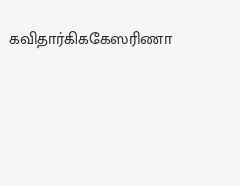கவிதார்கிககேஸரிணா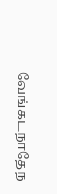வேங்கடநாதேந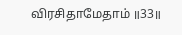விரசிதாமேதாம் ॥33॥